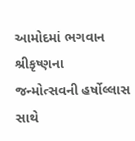આમોદમાં ભગવાન શ્રીકૃષ્ણના જન્મોત્સવની હર્ષોલ્લાસ સાથે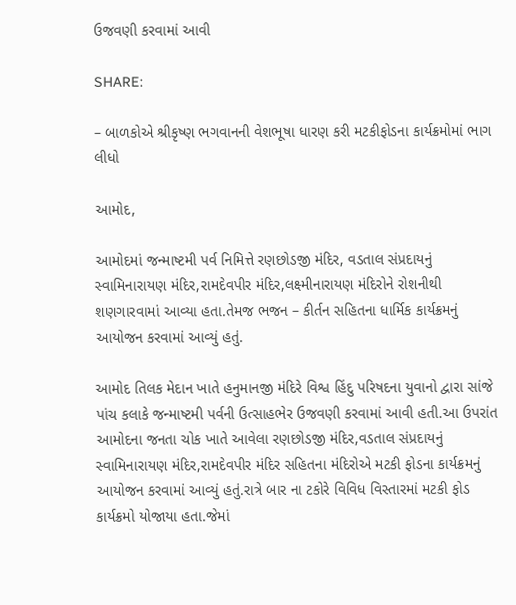ઉજવણી કરવામાં આવી

SHARE:

– બાળકોએ શ્રીકૃષ્ણ ભગવાનની વેશભૂષા ધારણ કરી મટકીફોડના કાર્યક્રમોમાં ભાગ લીધો

આમોદ,

આમોદમાં જન્માષ્ટમી પર્વ નિમિત્તે રણછોડજી મંદિર, વડતાલ સંપ્રદાયનું સ્વામિનારાયણ મંદિર,રામદેવપીર મંદિર,લક્ષ્મીનારાયણ મંદિરોને રોશનીથી શણગારવામાં આવ્યા હતા.તેમજ ભજન – કીર્તન સહિતના ધાર્મિક કાર્યક્રમનું આયોજન કરવામાં આવ્યું હતું.

આમોદ તિલક મેદાન ખાતે હનુમાનજી મંદિરે વિશ્વ હિંદુ પરિષદના યુવાનો દ્વારા સાંજે પાંચ કલાકે જન્માષ્ટમી પર્વની ઉત્સાહભેર ઉજવણી કરવામાં આવી હતી.આ ઉપરાંત આમોદના જનતા ચોક ખાતે આવેલા રણછોડજી મંદિર,વડતાલ સંપ્રદાયનું સ્વામિનારાયણ મંદિર,રામદેવપીર મંદિર સહિતના મંદિરોએ મટકી ફોડના કાર્યક્રમનું આયોજન કરવામાં આવ્યું હતું.રાત્રે બાર ના ટકોરે વિવિધ વિસ્તારમાં મટકી ફોડ કાર્યક્રમો યોજાયા હતા.જેમાં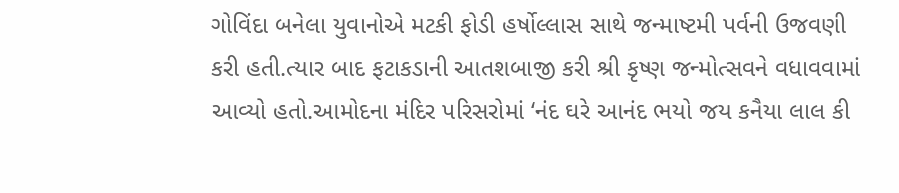ગોવિંદા બનેલા યુવાનોએ મટકી ફોડી હર્ષોલ્લાસ સાથે જન્માષ્ટમી પર્વની ઉજવણી કરી હતી.ત્યાર બાદ ફટાકડાની આતશબાજી કરી શ્રી કૃષ્ણ જન્મોત્સવને વધાવવામાં આવ્યો હતો.આમોદના મંદિર પરિસરોમાં ‘નંદ ઘરે આનંદ ભયો જય કનૈયા લાલ કી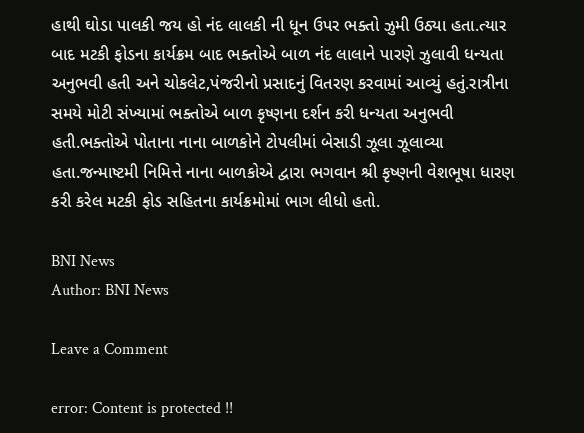હાથી ઘોડા પાલકી જય હો નંદ લાલકી ની ધૂન ઉપર ભક્તો ઝુમી ઉઠ્યા હતા.ત્યાર બાદ મટકી ફોડના કાર્યક્રમ બાદ ભક્તોએ બાળ નંદ લાલાને પારણે ઝુલાવી ધન્યતા અનુભવી હતી અને ચોકલેટ,પંજરીનો પ્રસાદનું વિતરણ કરવામાં આવ્યું હતું.રાત્રીના સમયે મોટી સંખ્યામાં ભક્તોએ બાળ કૃષ્ણના દર્શન કરી ધન્યતા અનુભવી હતી.ભક્તોએ પોતાના નાના બાળકોને ટોપલીમાં બેસાડી ઝૂલા ઝૂલાવ્યા હતા.જન્માષ્ટમી નિમિત્તે નાના બાળકોએ દ્વારા ભગવાન શ્રી કૃષ્ણની વેશભૂષા ધારણ કરી કરેલ મટકી ફોડ સહિતના કાર્યક્રમોમાં ભાગ લીધો હતો.

BNI News
Author: BNI News

Leave a Comment

error: Content is protected !!